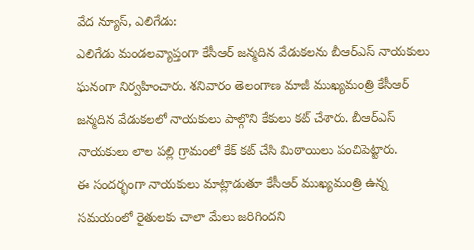వేద న్యూస్, ఎలిగేడు:
ఎలిగేడు మండలవ్యాప్తంగా కేసీఆర్ జన్మదిన వేడుకలను బీఆర్ఎస్ నాయకులు ఘనంగా నిర్వహించారు. శనివారం తెలంగాణ మాజీ ముఖ్యమంత్రి కేసీఆర్ జన్మదిన వేడుకలలో నాయకులు పాల్గొని కేకులు కట్ చేశారు. బీఆర్ఎస్ నాయకులు లాల పల్లి గ్రామంలో కేక్ కట్ చేసి మిఠాయిలు పంచిపెట్టారు.
ఈ సందర్భంగా నాయకులు మాట్లాడుతూ కేసీఆర్ ముఖ్యమంత్రి ఉన్న సమయంలో రైతులకు చాలా మేలు జరిగిందని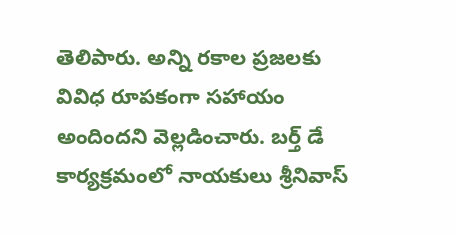తెలిపారు. అన్ని రకాల ప్రజలకు వివిధ రూపకంగా సహాయం అందిందని వెల్లడించారు. బర్త్ డే కార్యక్రమంలో నాయకులు శ్రీనివాస్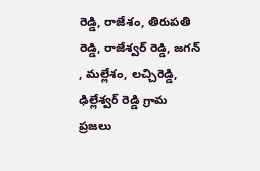రెడ్డి, రాజేశం, తిరుపతి రెడ్డి, రాజేశ్వర్ రెడ్డి, జగన్ , మల్లేశం, లచ్చిరెడ్డి, ఢిల్లేశ్వర్ రెడ్డి గ్రామ ప్రజలు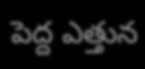పెద్ద ఎత్తున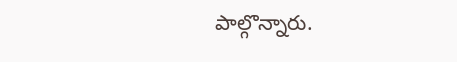పాల్గొన్నారు.